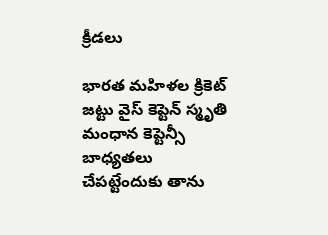క్రీడలు

భారత మహిళల క్రికెట్ జట్టు వైస్ కెప్టెన్ స్మృతి మంధాన కెప్టెన్సీ బాధ్యతలు చేపట్టేందుకు తాను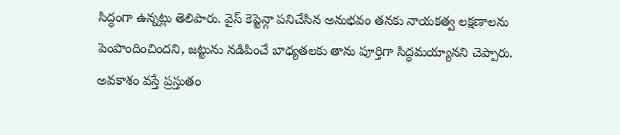సిద్ధంగా ఉన్నట్లు తెలిపారు. వైస్ కెప్టెన్గా పనిచేసిన అనుభవం తనకు నాయకత్వ లక్షణాలను పెంపొందించిందని, జట్టును నడిపించే బాధ్యతలకు తాను పూర్తిగా సిద్ధమయ్యానని చెప్పారు.
అవకాశం వస్తే ప్రస్తుతం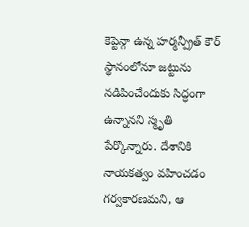కెప్టెన్గా ఉన్న హర్మన్ప్రీత్ కౌర్ స్థానంలోనూ జట్టును నడిపించేందుకు సిద్ధంగా ఉన్నానని స్మృతి పేర్కొన్నారు. దేశానికి నాయకత్వం వహించడం గర్వకారణమని, ఆ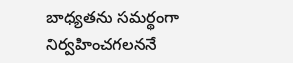బాధ్యతను సమర్థంగా నిర్వహించగలననే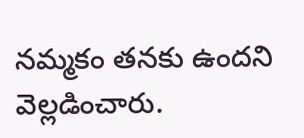నమ్మకం తనకు ఉందని వెల్లడించారు.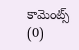కామెంట్స్ (0)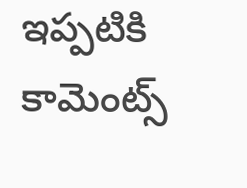ఇప్పటికి కామెంట్స్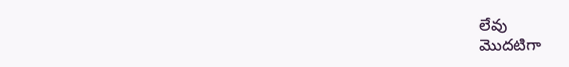లేవు
మొదటిగా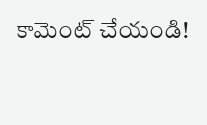కామెంట్ చేయండి!